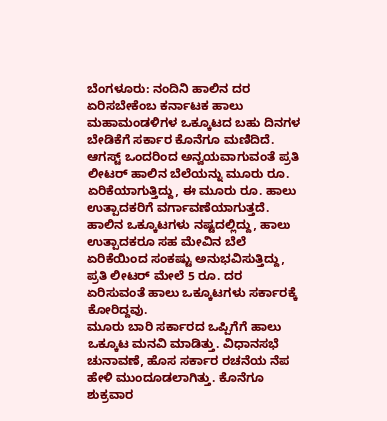ಬೆಂಗಳೂರು: ನಂದಿನಿ ಹಾಲಿನ ದರ ಏರಿಸಬೇಕೆಂಬ ಕರ್ನಾಟಕ ಹಾಲು ಮಹಾಮಂಡಳಿಗಳ ಒಕ್ಕೂಟದ ಬಹು ದಿನಗಳ ಬೇಡಿಕೆಗೆ ಸರ್ಕಾರ ಕೊನೆಗೂ ಮಣಿದಿದೆ. ಆಗಸ್ಟ್ ಒಂದರಿಂದ ಅನ್ವಯವಾಗುವಂತೆ ಪ್ರತಿ ಲೀಟರ್ ಹಾಲಿನ ಬೆಲೆಯನ್ನು ಮೂರು ರೂ. ಏರಿಕೆಯಾಗುತ್ತಿದ್ದು, ಈ ಮೂರು ರೂ. ಹಾಲು ಉತ್ಪಾದಕರಿಗೆ ವರ್ಗಾವಣೆಯಾಗುತ್ತದೆ.
ಹಾಲಿನ ಒಕ್ಕೂಟಗಳು ನಷ್ಟದಲ್ಲಿದ್ದು, ಹಾಲು ಉತ್ಪಾದಕರೂ ಸಹ ಮೇವಿನ ಬೆಲೆ ಏರಿಕೆಯಿಂದ ಸಂಕಷ್ಟು ಅನುಭವಿಸುತ್ತಿದ್ದು, ಪ್ರತಿ ಲೀಟರ್ ಮೇಲೆ 5 ರೂ. ದರ ಏರಿಸುವಂತೆ ಹಾಲು ಒಕ್ಕೂಟಗಳು ಸರ್ಕಾರಕ್ಕೆ ಕೋರಿದ್ದವು.
ಮೂರು ಬಾರಿ ಸರ್ಕಾರದ ಒಪ್ಪಿಗೆಗೆ ಹಾಲು ಒಕ್ಕೂಟ ಮನವಿ ಮಾಡಿತ್ತು. ವಿಧಾನಸಭೆ ಚುನಾವಣೆ, ಹೊಸ ಸರ್ಕಾರ ರಚನೆಯ ನೆಪ ಹೇಳಿ ಮುಂದೂಡಲಾಗಿತ್ತು. ಕೊನೆಗೂ ಶುಕ್ರವಾರ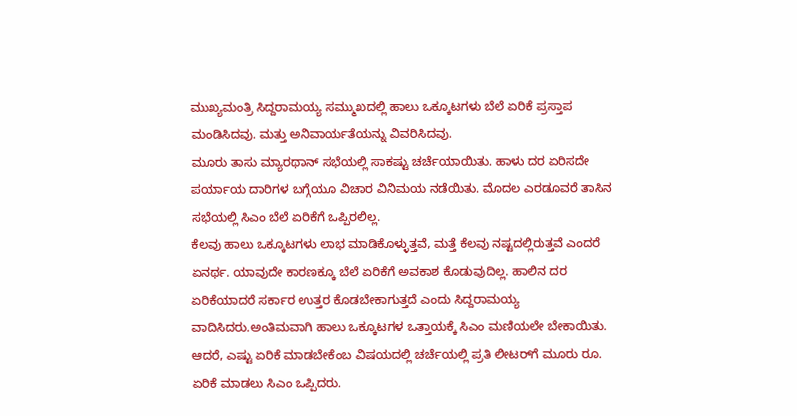ಮುಖ್ಯಮಂತ್ರಿ ಸಿದ್ದರಾಮಯ್ಯ ಸಮ್ಮುಖದಲ್ಲಿ ಹಾಲು ಒಕ್ಕೂಟಗಳು ಬೆಲೆ ಏರಿಕೆ ಪ್ರಸ್ತಾಪ ಮಂಡಿಸಿದವು. ಮತ್ತು ಅನಿವಾರ್ಯತೆಯನ್ನು ವಿವರಿಸಿದವು.
ಮೂರು ತಾಸು ಮ್ಯಾರಥಾನ್ ಸಭೆಯಲ್ಲಿ ಸಾಕಷ್ಟು ಚರ್ಚೆಯಾಯಿತು. ಹಾಳು ದರ ಏರಿಸದೇ ಪರ್ಯಾಯ ದಾರಿಗಳ ಬಗ್ಗೆಯೂ ವಿಚಾರ ವಿನಿಮಯ ನಡೆಯಿತು. ಮೊದಲ ಎರಡೂವರೆ ತಾಸಿನ ಸಭೆಯಲ್ಲಿ ಸಿಎಂ ಬೆಲೆ ಏರಿಕೆಗೆ ಒಪ್ಪಿರಲಿಲ್ಲ.
ಕೆಲವು ಹಾಲು ಒಕ್ಕೂಟಗಳು ಲಾಭ ಮಾಡಿಕೊಳ್ಳುತ್ತವೆ, ಮತ್ತೆ ಕೆಲವು ನಷ್ಟದಲ್ಲಿರುತ್ತವೆ ಎಂದರೆ ಏನರ್ಥ. ಯಾವುದೇ ಕಾರಣಕ್ಕೂ ಬೆಲೆ ಏರಿಕೆಗೆ ಅವಕಾಶ ಕೊಡುವುದಿಲ್ಲ. ಹಾಲಿನ ದರ ಏರಿಕೆಯಾದರೆ ಸರ್ಕಾರ ಉತ್ತರ ಕೊಡಬೇಕಾಗುತ್ತದೆ ಎಂದು ಸಿದ್ದರಾಮಯ್ಯ ವಾದಿಸಿದರು.ಅಂತಿಮವಾಗಿ ಹಾಲು ಒಕ್ಕೂಟಗಳ ಒತ್ತಾಯಕ್ಕೆ ಸಿಎಂ ಮಣಿಯಲೇ ಬೇಕಾಯಿತು. ಆದರೆ, ಎಷ್ಟು ಏರಿಕೆ ಮಾಡಬೇಕೆಂಬ ವಿಷಯದಲ್ಲಿ ಚರ್ಚೆಯಲ್ಲಿ ಪ್ರತಿ ಲೀಟರ್‌ಗೆ ಮೂರು ರೂ. ಏರಿಕೆ ಮಾಡಲು ಸಿಎಂ ಒಪ್ಪಿದರು.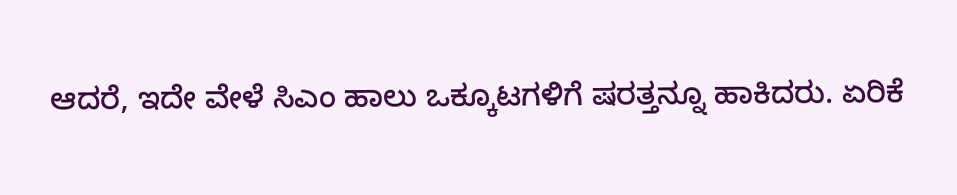ಆದರೆ, ಇದೇ ವೇಳೆ ಸಿಎಂ ಹಾಲು ಒಕ್ಕೂಟಗಳಿಗೆ ಷರತ್ತನ್ನೂ ಹಾಕಿದರು. ಏರಿಕೆ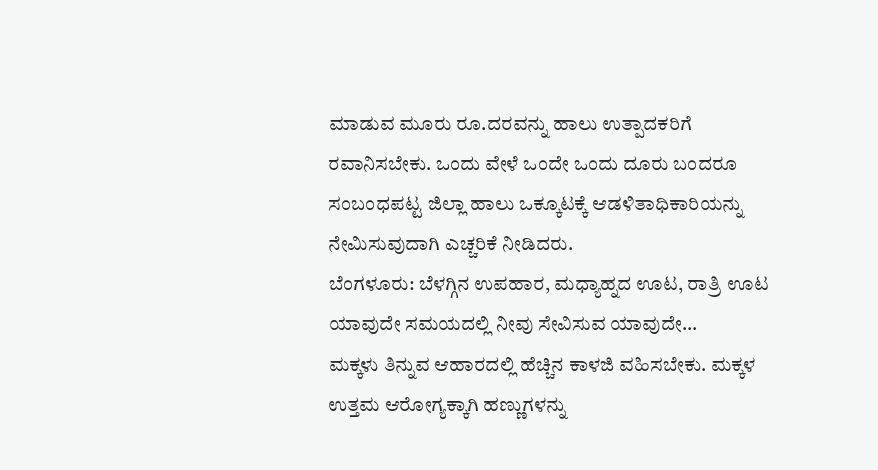ಮಾಡುವ ಮೂರು ರೂ.ದರವನ್ನು ಹಾಲು ಉತ್ಪಾದಕರಿಗೆ ರವಾನಿಸಬೇಕು. ಒಂದು ವೇಳೆ ಒಂದೇ ಒಂದು ದೂರು ಬಂದರೂ ಸಂಬಂಧಪಟ್ಟ ಜಿಲ್ಲಾ ಹಾಲು ಒಕ್ಕೂಟಕ್ಕೆ ಆಡಳಿತಾಧಿಕಾರಿಯನ್ನು ನೇಮಿಸುವುದಾಗಿ ಎಚ್ಚರಿಕೆ ನೀಡಿದರು.
ಬೆಂಗಳೂರು: ಬೆಳಗ್ಗಿನ ಉಪಹಾರ, ಮಧ್ಯಾಹ್ನದ ಊಟ, ರಾತ್ರಿ ಊಟ ಯಾವುದೇ ಸಮಯದಲ್ಲಿ ನೀವು ಸೇವಿಸುವ ಯಾವುದೇ…
ಮಕ್ಕಳು ತಿನ್ನುವ ಆಹಾರದಲ್ಲಿ ಹೆಚ್ಚಿನ ಕಾಳಜಿ ವಹಿಸಬೇಕು. ಮಕ್ಕಳ ಉತ್ತಮ ಆರೋಗ್ಯಕ್ಕಾಗಿ ಹಣ್ಣುಗಳನ್ನು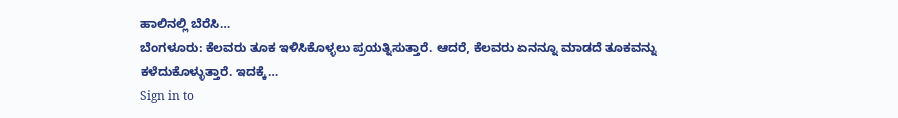ಹಾಲಿನಲ್ಲಿ ಬೆರೆಸಿ…
ಬೆಂಗಳೂರು: ಕೆಲವರು ತೂಕ ಇಳಿಸಿಕೊಳ್ಳಲು ಪ್ರಯತ್ನಿಸುತ್ತಾರೆ. ಆದರೆ, ಕೆಲವರು ಏನನ್ನೂ ಮಾಡದೆ ತೂಕವನ್ನು ಕಳೆದುಕೊಳ್ಳುತ್ತಾರೆ. ಇದಕ್ಕೆ…
Sign in to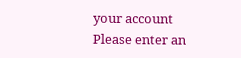your account
Please enter an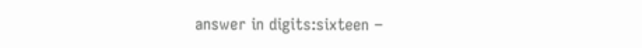answer in digits:sixteen −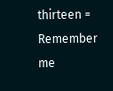thirteen =
Remember me